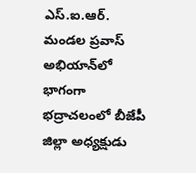ఎస్.ఐ.ఆర్. మండల ప్రవాస్ అభియాన్‌లో భాగంగా భద్రాచలంలో బీజేపీ జిల్లా అధ్యక్షుడు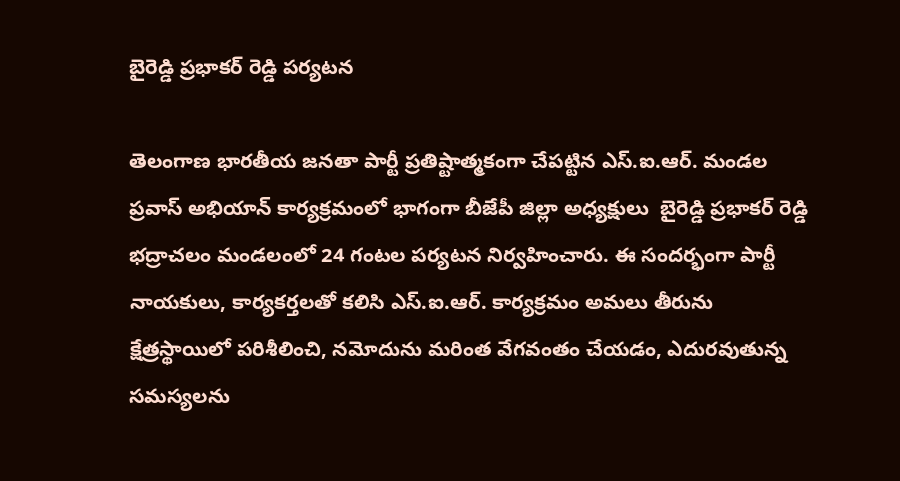బైరెడ్డి ప్రభాకర్ రెడ్డి పర్యటన

తెలంగాణ భారతీయ జనతా పార్టీ ప్రతిష్టాత్మకంగా చేపట్టిన ఎస్.ఐ.ఆర్. మండల ప్రవాస్ అభియాన్ కార్యక్రమంలో భాగంగా బీజేపీ జిల్లా అధ్యక్షులు  బైరెడ్డి ప్రభాకర్ రెడ్డి భద్రాచలం మండలంలో 24 గంటల పర్యటన నిర్వహించారు. ఈ సందర్భంగా పార్టీ నాయకులు, కార్యకర్తలతో కలిసి ఎస్.ఐ.ఆర్. కార్యక్రమం అమలు తీరును క్షేత్రస్థాయిలో పరిశీలించి, నమోదును మరింత వేగవంతం చేయడం, ఎదురవుతున్న సమస్యలను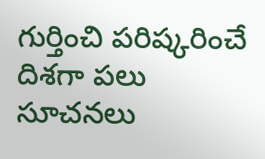గుర్తించి పరిష్కరించే దిశగా పలు సూచనలు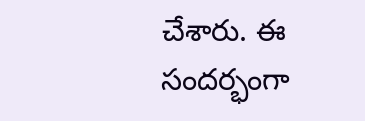చేశారు. ఈ సందర్భంగా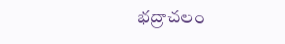భద్రాచలం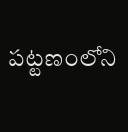పట్టణంలోని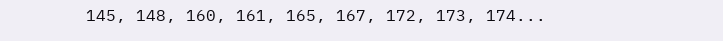145, 148, 160, 161, 165, 167, 172, 173, 174...